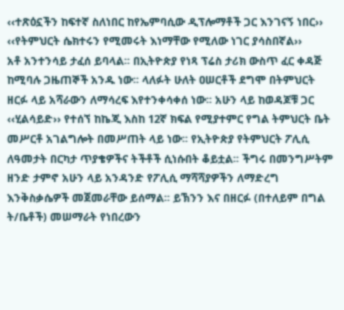‹‹ተጽዕኗችን ከፍተኛ ስለነበር ከየኤምባሲው ዲፕሎማቶች ጋር እንገናኝ ነበር››
‹‹የትምህርት ሴክተሩን የሚመሩት እነማቸው የሚለው ነገር ያሳስበኛል››
አቶ አንተንሳይ ታፈሰ ይባላል፡፡ በኢትዮጵያ የነጻ ፕሬስ ታሪክ ውስጥ ፈር ቀዳጅ ከሚባሉ ጋዜጠኞች አንዱ ነው፡፡ ላለፉት ሁለት ዐሠርቶች ደግሞ በትምህርት ዘርፉ ላይ አሻራውን ለማሳረፍ እየተንቀሳቀሰ ነው፡፡ አሁን ላይ ከወዳጆቹ ጋር ‹‹ሂልሳይድ›› የተሰኘ ከኬጂ እስከ 12ኛ ክፍል የሚያተምር የግል ትምህርት ቤት መሥርቶ አገልግሎት በመሥጠት ላይ ነው፡፡ የኢትዮጵያ የትምህርት ፖሊሲ ለዓመታት በርካታ ጥያቄዎችና ትችቶች ሲነሱበት ቆይቷል፡፡ ችግሩ በመንግሥትም ዘንድ ታምኖ አሁን ላይ አንዳንድ የፖሊሲ ማሻሻያዎችን ለማድረግ እንቅስቃሴዎች መጀመራቸው ይሰማል፡፡ ይኽንን እና በዘርፉ (በተለይም በግል ት/ቤቶች) መሠማራት የነበረውን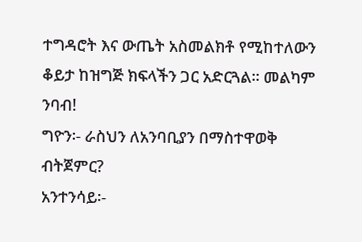ተግዳሮት እና ውጤት አስመልክቶ የሚከተለውን ቆይታ ከዝግጅ ክፍላችን ጋር አድርጓል፡፡ መልካም ንባብ!
ግዮን፡- ራስህን ለአንባቢያን በማስተዋወቅ ብትጀምር?
አንተንሳይ፡-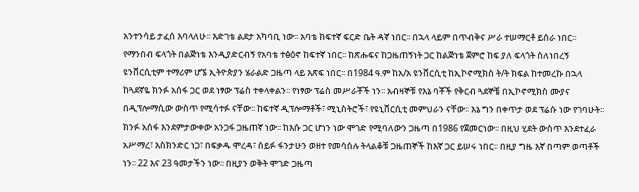አንተንሳይ ታፈሰ እባላለሁ፡፡ እድገቴ ልደታ አካባቢ ነው፡፡ አባቴ ከፍተኛ ፍርድ ቤት ዳኛ ነበር፡፡ በኋላ ላይም በጥብቅና ሥራ ተሠማርቶ ይሰራ ነበር፡፡ የማንበብ ፍላጎት በልጅነቴ እንዲያድርብኝ የአባቴ ተፅዕኖ ከፍተኛ ነበር፡፡ ከጽሑፍና ከጋዜጠኝነት ጋር ከልጅነቴ ጀምሮ ከፍ ያለ ፍላጎት ስለነበረኝ ዩንቨርሲቲም ተማሪም ሆኜ ኢትዮጵያን ሄራልድ ጋዜጣ ላይ እጽፍ ነበር፡፡ በ1984 ዓ.ም ከአ/አ ዩንቨርሲቲ ከኢኮኖሚክስ ት/ት ክፍል ከተመረኩ በኋላ ከጓደኛዬ ክንፉ አሰፋ ጋር ወደ ነፃው ፕሬስ ተቀላቀልን፡፡ የነፃው ፕሬስ መሥራቾች ነን፡፡ አብዛኞቹ የእኔ ባቾች የቅርብ ጓደኞቼ በኢኮኖሚክስ ሙያና በዲፕሎማሲው ውስጥ የሚሳተፉ ናቸው፡፡ ከፍተኛ ዲፕሎማቶች፣ ሚኒስትሮች፣ የዩኒቨርሲቲ መምህራን ናቸው፡፡ እኔ ግን በቀጥታ ወደ ፕሬሱ ነው የገባሁት፡፡ ክንፉ አሰፋ እንደምታውቀው አንጋፋ ጋዜጠኛ ነው፡፡ ከእሱ ጋር ሆነን ነው ሞገድ የሚባለውን ጋዜጣ በ1986 የጀመርነው፡፡ በዚህ ሂደት ውስጥ እንደተፈራ አሥማረ፣ እስክንድር ነጋ፣ በፍቃዱ ሞረዳ፣ ሰይፉ ፋንታሁን ወዘተ የመሳሰሉ ትላልቆቹ ጋዜጠኞች ከእኛ ጋር ይሠሩ ነበር፡፡ በዚያ ግዜ እኛ በጣም ወጣቶች ነን፡፡ 22 እና 23 ዓመታችን ነው፡፡ በዚያን ወቅት ሞገድ ጋዜጣ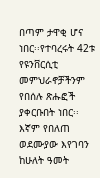በጣም ታዋቂ ሆና ነበር፡፡የተባረሩት 42ቱ የዩንቨርሲቲ መምህራኖቻችንም የበሰሉ ጽሑፎች ያቀርቡበት ነበር፡፡ እኛም የበለጠ ወደሙያው እየገባን ከሁለት ዓመት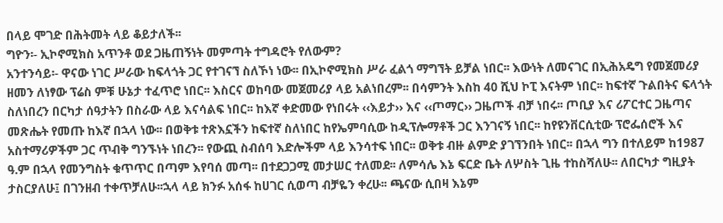በላይ ሞገድ በሕትመት ላይ ቆይታለች፡፡
ግዮን፡- ኢኮኖሚክስ አጥንቶ ወደ ጋዜጠኝነት መምጣት ተግዳሮት የለውም?
አንተንሳይ፡- ዋናው ነገር ሥራው ከፍላጎት ጋር የተገናኘ ስለኾነ ነው፡፡ በኢኮኖሚክስ ሥራ ፈልጎ ማግኘት ይቻል ነበር፡፡ እውነት ለመናገር በኢሕአዴግ የመጀመሪያ ዘመን ለነፃው ፕሬስ ምቹ ሁኔታ ተፈጥሮ ነበር፡፡ እስርና ወከባው መጀመሪያ ላይ አልነበረም፡፡ በሳምንት እስከ 40 ሺህ ኮፒ እናትም ነበር፡፡ ከፍተኛ ጉልበትና ፍላጎት ስለነበረን በርካታ ሰዓታትን በስራው ላይ እናሳልፍ ነበር፡፡ ከእኛ ቀድመው የነበሩት ‹‹እይታ›› እና ‹‹ጦማር›› ጋዜጦች ብቻ ነበሩ፡፡ ጦቢያ እና ሪፖርተር ጋዜጣና መጽሔት የመጡ ከእኛ በኋላ ነው፡፡ በወቅቱ ተጽእኗችን ከፍተኛ ስለነበር ከየኤምባሲው ከዲፕሎማቶች ጋር እንገናኝ ነበር፡፡ ከየዩንቨርሲቲው ፕሮፌሰሮች እና አስተማሪዎችም ጋር ጥብቅ ግንኙነት ነበረን፡፡ የውጪ ስብሰባ እድሎችም ላይ እንሳተፍ ነበር፡፡ ወቅቱ ብዙ ልምድ ያገኘንበት ነበር፡፡ በኋላ ግን በተለይም ከ1987 ዓ.ም በኋላ የመንግስት ቁጥጥር በጣም እየባሰ መጣ፡፡ በተደጋጋሚ መታሠር ተለመደ፡፡ ለምሳሌ እኔ ፍርድ ቤት ለሦስት ጊዜ ተከስሻለሁ፡፡ ለበርካታ ግዚያት ታስርያለሁ፤ በገንዘብ ተቀጥቻለሁ፡፡ኋላ ላይ ክንፉ አሰፋ ከሀገር ሲወጣ ብቻዬን ቀረሁ፡፡ ጫናው ሲበዛ እኔም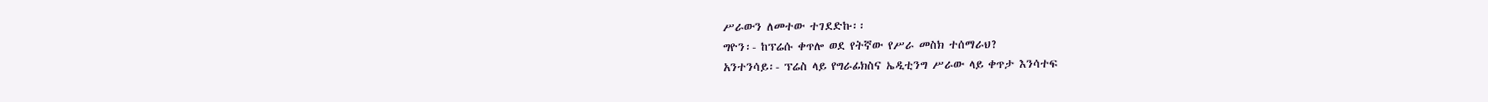ሥራውን ለመተው ተገደድኩ፡፡
ግዮን፡- ከፕሬሱ ቀጥሎ ወደ የትኛው የሥራ መስክ ተሰማራህ?
አንተንሳይ፡- ፕሬስ ላይ የግራፊክስና ኤዲቲንግ ሥራው ላይ ቀጥታ እንሳተፍ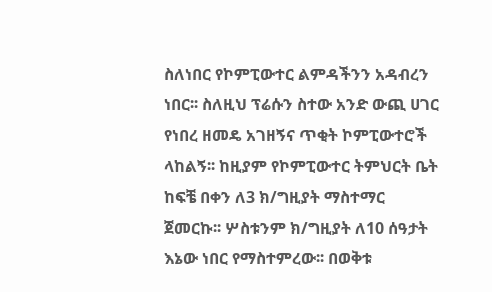ስለነበር የኮምፒውተር ልምዳችንን አዳብረን ነበር፡፡ ስለዚህ ፕሬሱን ስተው አንድ ውጪ ሀገር የነበረ ዘመዴ አገዘኝና ጥቂት ኮምፒውተሮች ላከልኝ፡፡ ከዚያም የኮምፒውተር ትምህርት ቤት ከፍቼ በቀን ለ3 ክ/ግዚያት ማስተማር ጀመርኩ፡፡ ሦስቱንም ክ/ግዚያት ለ10 ሰዓታት እኔው ነበር የማስተምረው፡፡ በወቅቱ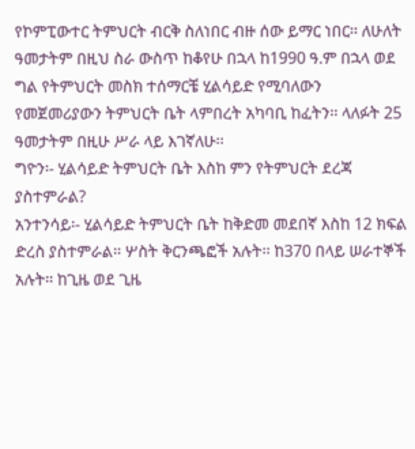የኮምፒውተር ትምህርት ብርቅ ስለነበር ብዙ ሰው ይማር ነበር፡፡ ለሁለት ዓመታትም በዚህ ስራ ውስጥ ከቆየሁ በኋላ ከ1990 ዓ.ም በኋላ ወደ ግል የትምህርት መስክ ተሰማርቼ ሂልሳይድ የሚባለውን የመጀመሪያውን ትምህርት ቤት ላምበረት አካባቢ ከፈትን፡፡ ላለፉት 25 ዓመታትም በዚሁ ሥራ ላይ እገኛለሁ፡፡
ግዮን፡- ሂልሳይድ ትምህርት ቤት እስከ ምን የትምህርት ደረጃ ያስተምራል?
አንተንሳይ፡- ሂልሳይድ ትምህርት ቤት ከቅድመ መደበኛ እስከ 12 ክፍል ድረስ ያስተምራል፡፡ ሦስት ቅርንጫፎች አሉት፡፡ ከ370 በላይ ሠራተኞች አሉት፡፡ ከጊዜ ወደ ጊዜ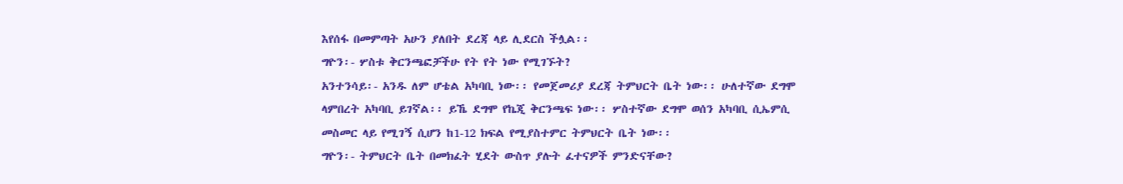እየሰፋ በመምጣት አሁን ያለበት ደረጃ ላይ ሊደርስ ችሏል፡፡
ግዮን፡- ሦስቱ ቅርንጫፎቻችሁ የት የት ነው የሚገኙት?
አንተንሳይ፡- አንዱ ለም ሆቴል አካባቢ ነው፡፡ የመጀመሪያ ደረጃ ትምህርት ቤት ነው፡፡ ሁለተኛው ደግሞ ላምበረት አካባቢ ይገኛል፡፡ ይኼ ደግሞ የኬጂ ቅርንጫፍ ነው፡፡ ሦስተኛው ደግሞ ወሰን አካባቢ ሲኤምሲ መስመር ላይ የሚገኝ ሲሆን ከ1-12 ክፍል የሚያስተምር ትምህርት ቤት ነው፡፡
ግዮን፡- ትምህርት ቤት በመክፈት ሂደት ውስጥ ያሉት ፈተናዎች ምንድናቸው?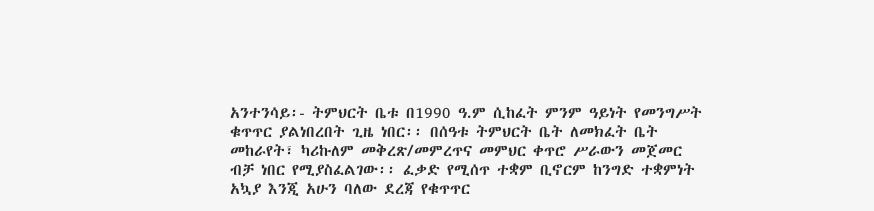አንተንሳይ፡- ትምህርት ቤቱ በ1990 ዓ.ም ሲከፈት ምንም ዓይነት የመንግሥት ቁጥጥር ያልነበረበት ጊዜ ነበር፡፡ በሰዓቱ ትምህርት ቤት ለመክፈት ቤት መከራየት፣ ካሪኩለም መቅረጽ/መምረጥና መምህር ቀጥሮ ሥራውን መጀመር ብቻ ነበር የሚያስፈልገው፡፡ ፈቃድ የሚሰጥ ተቋም ቢኖርም ከንግድ ተቋምነት አኳያ እንጂ አሁን ባለው ደረጃ የቁጥጥር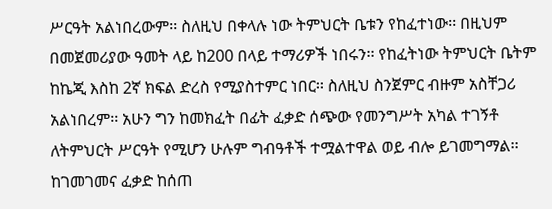ሥርዓት አልነበረውም፡፡ ስለዚህ በቀላሉ ነው ትምህርት ቤቱን የከፈተነው፡፡ በዚህም በመጀመሪያው ዓመት ላይ ከ200 በላይ ተማሪዎች ነበሩን፡፡ የከፈትነው ትምህርት ቤትም ከኬጂ እስከ 2ኛ ክፍል ድረስ የሚያስተምር ነበር፡፡ ስለዚህ ስንጀምር ብዙም አስቸጋሪ አልነበረም፡፡ አሁን ግን ከመክፈት በፊት ፈቃድ ሰጭው የመንግሥት አካል ተገኝቶ ለትምህርት ሥርዓት የሚሆን ሁሉም ግብዓቶች ተሟልተዋል ወይ ብሎ ይገመግማል፡፡ ከገመገመና ፈቃድ ከሰጠ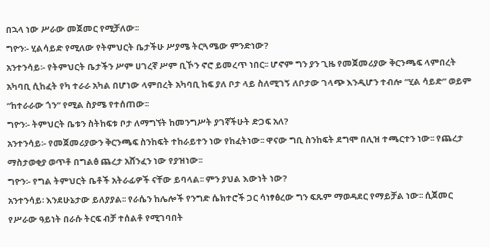በኋላ ነው ሥራው መጀመር የሚቻለው፡፡
ግዮን፡- ሂልሳይድ የሚለው የትምህርት ቤታችሁ ሥያሜ ትርጓሜው ምንድነው?
አንተንሳይ፡- የትምህርት ቤታችን ሥም ሀገረኛ ሥም ቢኾን ኖሮ ይመረጥ ነበር፡፡ ሆኖም ግን ያን ጊዜ የመጀመሪያው ቅርንጫፍ ላምበረት አካባቢ ሲከፈት የካ ተራራ አካል በሆነው ላምበረት አካባቢ ከፍ ያለ ቦታ ላይ ስለሚገኝ ለቦታው ገላጭ እንዲሆን ተብሎ “ሂል ሳይድ” ወይም “ከተራራው ጎን” የሚል ስያሜ የተሰጠው፡፡
ግዮን፡- ትምህርት ቤቱን ስትከፍቱ ቦታ ለማግኘት ከመንግሥት ያገኛችሁት ድጋፍ አለ?
አንተንሳይ፡- የመጀመሪያውን ቅርንጫፍ ስንከፍት ተከራይተን ነው የከፈትነው፡፡ ዋናው ግቢ ስንከፍት ደግሞ በሊዝ ተጫርተን ነው፡፡ የጨረታ ማስታወቂያ ወጥቶ በግልፅ ጨረታ አሸንፈን ነው የያዝነው፡፡
ግዮን፡- የግል ትምህርት ቤቶች አትራፊዎች ናቸው ይባላል፡፡ ምን ያህል እውነት ነው?
አንተንሳይ፡ እንደሁኔታው ይለያያል፡፡ የራሴን ከሌሎች የንግድ ሴክተሮች ጋር ሳነፃፅረው ግን ፍጹም ማወዳደር የማይቻል ነው፡፡ ሲጀመር የሥራው ዓይነት በራሱ ትርፍ ብቻ ተሰልቶ የሚገባበት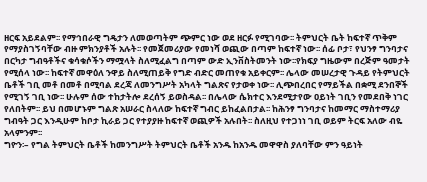ዘርፍ አይደልም፡፡ የማኅበራዊ ግዴታን ለመወጣትም ጭምር ነው ወደ ዘርፉ የሚገባው፡፡ ትምህርት ቤት ከፍተኛ ጥቅም የማያስገኝባቸው ብዙ ምክንያቶች አሉት፡፡ የመጀመሪያው የመነሻ ወጪው በጣም ከፍተኛ ነው፡፡ ሰፊ ቦታ፣ የህንፃ ግንባታና በርካታ ግብዓቶችና ቁሳቁሶችን ማሟላት ስለሚፈልግ በጣም ውድ ኢንቨስትመንት ነው፡፡የክፍያ ግዜውም በረጅም ዓመታት የሚሰላ ነው፡፡ ከፍተኛ መዋዕለ ንዋይ ስለሚጠይቅ የግድ ብድር መጠየቁ አይቀርም፡፡ ሌላው መሠረታዊ ጉዳይ የትምህርት ቤቶች ገቢ መቶ በመቶ በሚባል ደረጃ ለመንግሥት አካላት ግልጽና የታወቀ ነው፡፡ ሊጭበረበር የማይችል በቋሚ ደንበኞች የሚገኝ ገቢ ነው፡፡ ሁሉም ሰው ተከታትሎ ደረሰኝ ይወስዳል፡፡ በሌላው ሴክተር እንደሚታየው ዐይነት ገቢን የመደበቅ ነገር የለበትም፡፡ ይህ በመሆኑም ግልጽ አሠራር ስላለው ከፍተኛ ግብር ይከፈልበታል፡፡ ከሕንፃ ግንባታና ከመማር ማስተማሪያ ግብዓት ጋር እንዲሁም ከቦታ ኪራይ ጋር የተያያዙ ከፍተኛ ወጪዎች አሉበት፡፡ ስለዚህ የተጋነነ ገቢ ወይም ትርፍ አለው ብዬ አላምንም፡፡
ግዮን፡– የግል ትምህርት ቤቶች ከመንግሥት ትምህርት ቤቶች አንዱ ከአንዱ መዋዋስ ያለባቸው ምን ዓይነት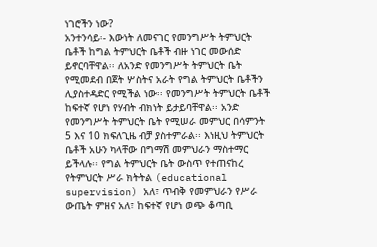ነገሮችን ነው?
አንተንሳይ፡- እውነት ለመናገር የመንግሥት ትምህርት ቤቶች ከግል ትምህርት ቤቶች ብዙ ነገር መውሰድ ይኖርባቸዋል፡፡ ለአንድ የመንግሥት ትምህርት ቤት የሚመደብ በጀት ሦስትና አራት የግል ትምህርት ቤቶችን ሊያስተዳድር የሚችል ነው፡፡ የመንግሥት ትምህርት ቤቶች ከፍተኛ የሆነ የሃብት ብክነት ይታይባቸዋል፡፡ አንድ የመንግሥት ትምህርት ቤት የሚሠራ መምህር በሳምንት 5 እና 10 ክፍለጊዜ ብቻ ያስተምራል፡፡ እነዚህ ትምህርት ቤቶች አሁን ካላቸው በግማሽ መምህራን ማስተማር ይችላሉ፡፡ የግል ትምህርት ቤት ውስጥ የተጠናከረ የትምህርት ሥራ ክትትል (educational supervision) አለ፣ ጥብቅ የመምህራን የሥራ ውጤት ምዘና አለ፣ ከፍተኛ የሆነ ወጭ ቆጣቢ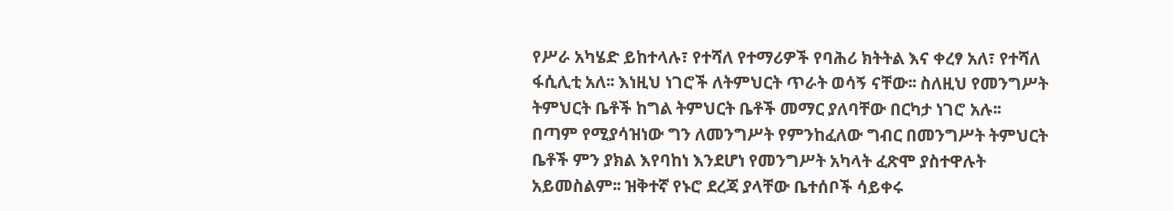የሥራ አካሄድ ይከተላሉ፣ የተሻለ የተማሪዎች የባሕሪ ክትትል እና ቀረፃ አለ፣ የተሻለ ፋሲሊቲ አለ፡፡ እነዚህ ነገሮች ለትምህርት ጥራት ወሳኝ ናቸው፡፡ ስለዚህ የመንግሥት ትምህርት ቤቶች ከግል ትምህርት ቤቶች መማር ያለባቸው በርካታ ነገሮ አሉ፡፡ በጣም የሚያሳዝነው ግን ለመንግሥት የምንከፈለው ግብር በመንግሥት ትምህርት ቤቶች ምን ያክል እየባከነ እንደሆነ የመንግሥት አካላት ፈጽሞ ያስተዋሉት አይመስልም፡፡ ዝቅተኛ የኑሮ ደረጃ ያላቸው ቤተሰቦች ሳይቀሩ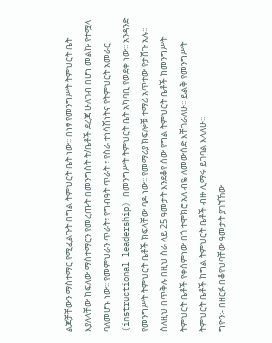ልጆቻቸውን ማስተማር የሚፈልጉት በግል ትምህርት ቤት ነው፡፡ በነፃ የመንግሥት ትምህርት ቤት እያለላቸው ከፍለው ማስተማርን የመረጡት በመንግስት ት/ቤቶች ደረጃ ሁለገብ በሆነ መልኩ የተሟላ ባለመሆኑ ነው፡፡ የመምህራን ጥራት፣ የግብዓት ጥራት ፣ የስራ ተነሳሽነትና የትምህርት አመራር (instructional leadership) በመንግሥት ትምህርት ቤት አካባቢ የወደቀ ነው፡፡ አንዳንድ የመንግሥት ትምህርት ቤቶች ክፍላቸው ባዶ ነው፡፡ የመማሪያ ክፍሎቹ ተማሪ አጥተው የታሸጉ አሉ፡፡ ስለዚህ በጥቅሉ በዚህ ስራ ላይ 25 ዓመታት እንደቆየ ሰው የግል ትምህርት ቤቶች ከመንግሥት ትምህርት ቤቶች የቀሰምነው በጎ ተሞክሮ አለ ብዬ ለመውሰድ እቸገራለሁ፡፡ ይልቅ የመንግሥት ትምህርት ቤቶች ከግል ትምህርት ቤቶች ብዙ ሊማሩ ይገባል እላለሁ፡፡
ግዮን፡- በዘርፉ በቆየህባቸው ዓመታት ያገኘኸው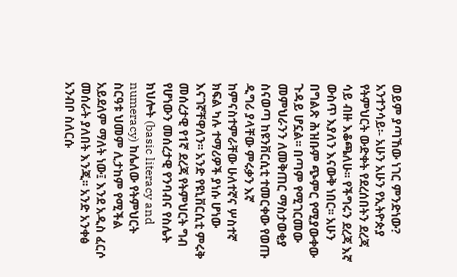ወይም ያጣኸው ነገር ምንድነው?
አንተንሳይ፡- አሁን አሁን የኢትዮጵያ የትምህርት ውድቀት የደረሰበትን ደረጃ ሳይ ብዙ እቆጫለሁ፡፡ የችግሩን ደረጃ እኛ ውስጥ እያለን እናውቅ ነበር፡፡ አሁን በግልጽ ሕዝቡም ጭምር የሚያውቀው ጉዳይ ሆኗል፡፡ በጣም የሚገርመው መምህራንን ለመቅጠር ማስታወቂያ ስናወጣ ከዩንቨርሲቲ ተመርቀው የወጡ ዲግሪ ያላቸው ምሩቃን እኛ ከምናስተምራቸው ሁለተኛና ሦስተኛ ክፍል ካሉ ተማሪዎች ያነሱ ሆነው እናገኛቸዋለን፡፡ አንድ የዩኒቨርሲቲ ምሩቅ መሰረታዊ የ1ኛ ደረጃ የትምህርት ግብ የሆነውን መሰረታዊ የንባብና የስሌት ክህሎት (basic literacy and numeracy) ከሌለው የትምህርት ስርዓቱ ህመም ሊታከም የሚችል አይደለም ማለት ነው፤ እንደ አዲስ ፈርሶ መሰራት ያለበት እንጂ፡፡ አንድ አንቀፅ አንብቦ ስለርሱ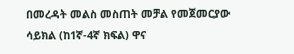በመረዳት መልስ መስጠት መቻል የመጀመርያው ሳይክል (ከ1ኛ-4ኛ ክፍል) ዋና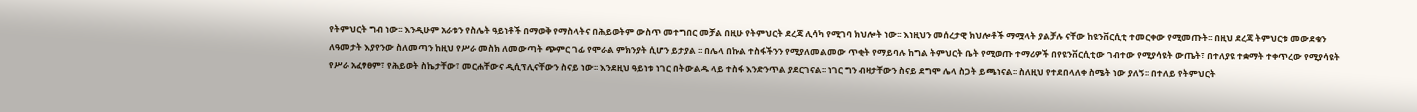የትምህርት ግብ ነው፡፡ እንዲሁም አራቱን የስሌት ዓይነቶች በማወቅ የማስላትና በሕይወትም ውስጥ መተግበር መቻል በዚሁ የትምህርት ደረጃ ሊሳካ የሚገባ ክህሎት ነው፡፡ እነዚህን መሰረታዊ ክህሎቶች ማሟላት ያልቻሉ ናቸው ከዩንቨርሲቲ ተመርቀው የሚመጡት፡፡ በዚህ ደረጃ ትምህርቱ መውደቁን ለዓመታት እያየንው ስለመጣን ከዚህ የሥራ መስክ ለመውጣት ጭምር ገፊ የሞራል ምክንያት ሲሆን ይታያል ፡፡ በሌላ በኩል ተስፋችንን የሚያለመልመው ጥቂት የማይባሉ ከግል ትምህርት ቤት የሚወጡ ተማሪዎች በየዩንቨርሲቲው ገብተው የሚያሳዩት ውጤት፣ በተለያዩ ተቋማት ተቀጥረው የሚያሳዩት የሥራ አፈፃፀም፣ የሕይወት ስኬታቸው፣ መርሐቸውና ዲሲፕሊናቸውን ስናይ ነው፡፡ እንደዚህ ዓይነቱ ነገር በትውልዱ ላይ ተስፋ እንድንጥል ያደርገናል፡፡ ነገር ግን ብዛታቸውን ስናይ ደግሞ ሌላ ስጋት ይጫነናል፡፡ ስለዚህ የተደበላለቀ ስሜት ነው ያለኝ፡፡ በተለይ የትምህርት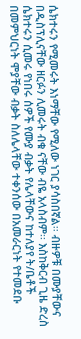ሴክተሩን የሚመሩት እነማቸው የሚለው ነገር ያሳስበኛል፡፡ ብዙዎቹ በሙያቸውና በዲስፕሊናቸው ዘርፉን ሊመሩት ብቁ ናቸው ብዬ አላስብም፡፡ እስከቅርብ ጊዜ ድረስ ሴክተሩን ሲመሩ የነበሩ ሰዎች የሙያ ብቃት የሌላቸውና ከተለያየ ት/ቤቶች በመምህርነት ሞያቸው ብቃት ስለሌላቸው ተቀንሰው በአመራርነት የተመደቡ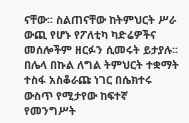ናቸው፡፡ ስልጠናቸው ከትምህርት ሥራ ውጪ የሆኑ የፖለቲካ ካድሬዎችና መሰሎችም ዘርፉን ሲመሩት ይታያሉ፡፡
በሌላ በኩል ለግል ትምህርት ተቋማት ተስፋ አስቆራጩ ነገር በሴክተሩ ውስጥ የሚታየው ከፍተኛ የመንግሥት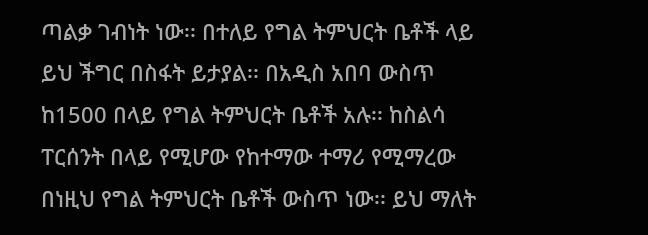ጣልቃ ገብነት ነው፡፡ በተለይ የግል ትምህርት ቤቶች ላይ ይህ ችግር በስፋት ይታያል፡፡ በአዲስ አበባ ውስጥ ከ1500 በላይ የግል ትምህርት ቤቶች አሉ፡፡ ከስልሳ ፐርሰንት በላይ የሚሆው የከተማው ተማሪ የሚማረው በነዚህ የግል ትምህርት ቤቶች ውስጥ ነው፡፡ ይህ ማለት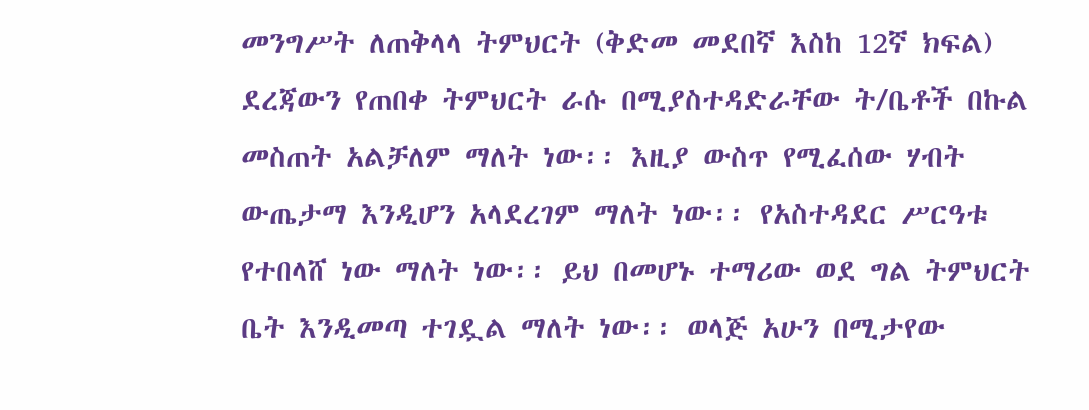መንግሥት ለጠቅላላ ትምህርት (ቅድመ መደበኛ እስከ 12ኛ ክፍል) ደረጃውን የጠበቀ ትምህርት ራሱ በሚያስተዳድራቸው ት/ቤቶች በኩል መስጠት አልቻለም ማለት ነው፡፡ እዚያ ውስጥ የሚፈሰው ሃብት ውጤታማ እንዲሆን አላደረገም ማለት ነው፡፡ የአስተዳደር ሥርዓቱ የተበላሸ ነው ማለት ነው፡፡ ይህ በመሆኑ ተማሪው ወደ ግል ትምህርት ቤት እንዲመጣ ተገዷል ማለት ነው፡፡ ወላጅ አሁን በሚታየው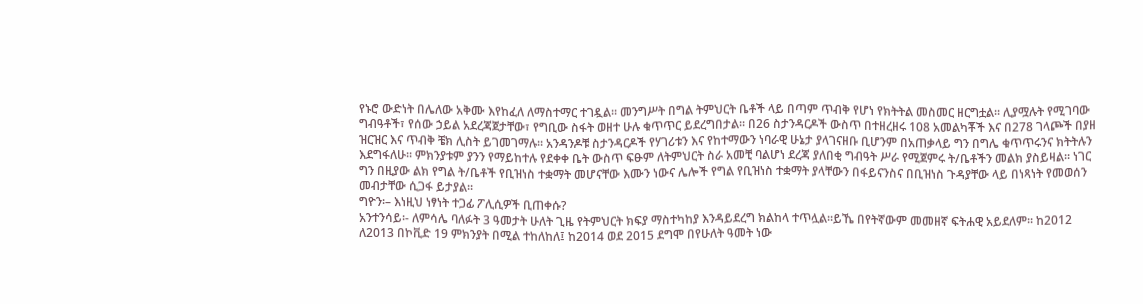የኑሮ ውድነት በሌለው አቅሙ እየከፈለ ለማስተማር ተገዷል፡፡ መንግሥት በግል ትምህርት ቤቶች ላይ በጣም ጥብቅ የሆነ የክትትል መስመር ዘርግቷል፡፡ ሊያሟሉት የሚገባው ግብዓቶች፣ የሰው ኃይል አደረጃጀታቸው፣ የግቢው ስፋት ወዘተ ሁሉ ቁጥጥር ይደረግበታል፡፡ በ26 ስታንዳርዶች ውስጥ በተዘረዘሩ 108 አመልካቾች እና በ278 ገላጮች በያዘ ዝርዝር እና ጥብቅ ቼክ ሊስት ይገመገማሉ፡፡ አንዳንዶቹ ስታንዳርዶች የሃገሪቱን እና የከተማውን ነባራዊ ሁኔታ ያላገናዘቡ ቢሆንም በአጠቃላይ ግን በግሌ ቁጥጥሩንና ክትትሉን እደግፋለሁ፡፡ ምክንያቱም ያንን የማይከተሉ የደቀቀ ቤት ውስጥ ፍፁም ለትምህርት ስራ አመቺ ባልሆነ ደረጃ ያለበቂ ግብዓት ሥራ የሚጀምሩ ት/ቤቶችን መልክ ያስይዛል፡፡ ነገር ግን በዚያው ልክ የግል ት/ቤቶች የቢዝነስ ተቋማት መሆናቸው እሙን ነውና ሌሎች የግል የቢዝነስ ተቋማት ያላቸውን በፋይናንስና በቢዝነስ ጉዳያቸው ላይ በነጻነት የመወሰን መብታቸው ሲጋፋ ይታያል፡፡
ግዮን፡– እነዚህ ነፃነት ተጋፊ ፖሊሲዎች ቢጠቀሱ?
አንተንሳይ፡- ለምሳሌ ባለፉት 3 ዓመታት ሁለት ጊዜ የትምህርት ክፍያ ማስተካከያ እንዳይደረግ ክልከላ ተጥሏል፡፡ይኼ በየትኛውም መመዘኛ ፍትሐዊ አይደለም፡፡ ከ2012 ለ2013 በኮቪድ 19 ምክንያት በሚል ተከለከለ፤ ከ2014 ወደ 2015 ደግሞ በየሁለት ዓመት ነው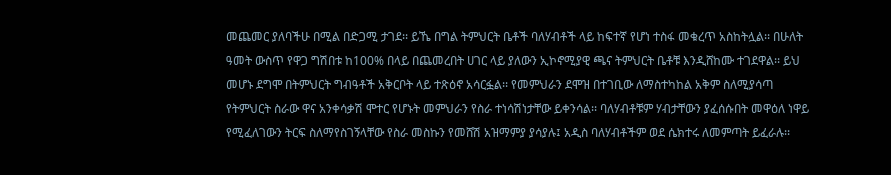መጨመር ያለባችሁ በሚል በድጋሚ ታገደ፡፡ ይኼ በግል ትምህርት ቤቶች ባለሃብቶች ላይ ከፍተኛ የሆነ ተስፋ መቁረጥ አስከትሏል፡፡ በሁለት ዓመት ውስጥ የዋጋ ግሽበቱ ከ100% በላይ በጨመረበት ሀገር ላይ ያለውን ኢኮኖሚያዊ ጫና ትምህርት ቤቶቹ እንዲሸከሙ ተገደዋል፡፡ ይህ መሆኑ ደግሞ በትምህርት ግብዓቶች አቅርቦት ላይ ተጽዕኖ አሳርፏል፡፡ የመምህራን ደሞዝ በተገቢው ለማስተካከል አቅም ስለሚያሳጣ የትምህርት ስራው ዋና አንቀሳቃሽ ሞተር የሆኑት መምህራን የስራ ተነሳሽነታቸው ይቀንሳል፡፡ ባለሃብቶቹም ሃብታቸውን ያፈሰሱበት መዋዕለ ነዋይ የሚፈለገውን ትርፍ ስለማየስገኝላቸው የስራ መስኩን የመሸሽ አዝማምያ ያሳያሉ፤ አዲስ ባለሃብቶችም ወደ ሴክተሩ ለመምጣት ይፈራሉ፡፡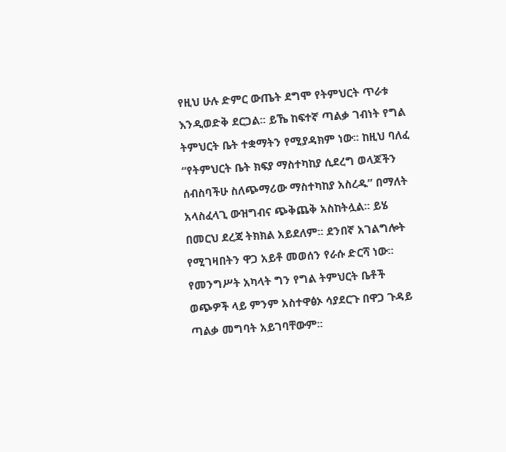የዚህ ሁሉ ድምር ውጤት ደግሞ የትምህርት ጥራቱ እንዲወድቅ ደርጋል፡፡ ይኼ ከፍተኛ ጣልቃ ገብነት የግል ትምህርት ቤት ተቋማትን የሚያዳክም ነው፡፡ ከዚህ ባለፈ “የትምህርት ቤት ክፍያ ማስተካከያ ሲደረግ ወላጆችን ሰብስባችሁ ስለጭማሪው ማስተካከያ አስረዱ” በማለት አላስፈላጊ ውዝግብና ጭቅጨቅ አስከትሏል፡፡ ይሄ በመርህ ደረጃ ትክክል አይደለም፡፡ ደንበኛ አገልግሎት የሚገዛበትን ዋጋ አይቶ መወሰን የራሱ ድርሻ ነው፡፡ የመንግሥት አካላት ግን የግል ትምህርት ቤቶች ወጭዎች ላይ ምንም አስተዋፅኦ ሳያደርጉ በዋጋ ጉዳይ ጣልቃ መግባት አይገባቸውም፡፡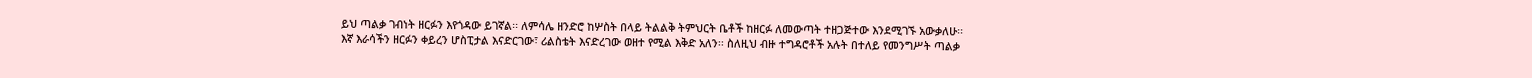ይህ ጣልቃ ገብነት ዘርፉን እየጎዳው ይገኛል፡፡ ለምሳሌ ዘንድሮ ከሦስት በላይ ትልልቅ ትምህርት ቤቶች ከዘርፉ ለመውጣት ተዘጋጅተው እንደሚገኙ አውቃለሁ፡፡ እኛ እራሳችን ዘርፉን ቀይረን ሆስፒታል እናድርገው፣ ሪልስቴት እናድረገው ወዘተ የሚል እቅድ አለን፡፡ ስለዚህ ብዙ ተግዳሮቶች አሉት በተለይ የመንግሥት ጣልቃ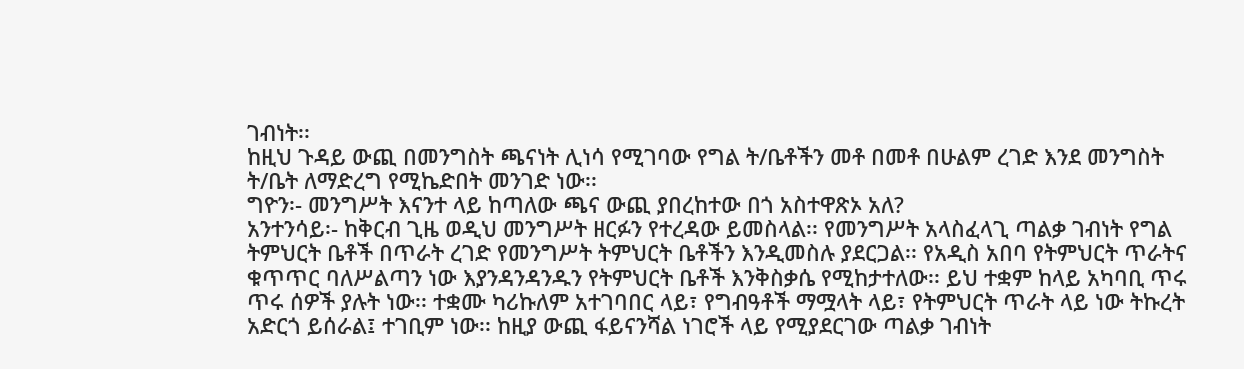ገብነት፡፡
ከዚህ ጉዳይ ውጪ በመንግስት ጫናነት ሊነሳ የሚገባው የግል ት/ቤቶችን መቶ በመቶ በሁልም ረገድ እንደ መንግስት ት/ቤት ለማድረግ የሚኬድበት መንገድ ነው፡፡
ግዮን፡- መንግሥት እናንተ ላይ ከጣለው ጫና ውጪ ያበረከተው በጎ አስተዋጽኦ አለ?
አንተንሳይ፡- ከቅርብ ጊዜ ወዲህ መንግሥት ዘርፉን የተረዳው ይመስላል፡፡ የመንግሥት አላስፈላጊ ጣልቃ ገብነት የግል ትምህርት ቤቶች በጥራት ረገድ የመንግሥት ትምህርት ቤቶችን እንዲመስሉ ያደርጋል፡፡ የአዲስ አበባ የትምህርት ጥራትና ቁጥጥር ባለሥልጣን ነው እያንዳንዳንዱን የትምህርት ቤቶች እንቅስቃሴ የሚከታተለው፡፡ ይህ ተቋም ከላይ አካባቢ ጥሩ ጥሩ ሰዎች ያሉት ነው፡፡ ተቋሙ ካሪኩለም አተገባበር ላይ፣ የግብዓቶች ማሟላት ላይ፣ የትምህርት ጥራት ላይ ነው ትኩረት አድርጎ ይሰራል፤ ተገቢም ነው፡፡ ከዚያ ውጪ ፋይናንሻል ነገሮች ላይ የሚያደርገው ጣልቃ ገብነት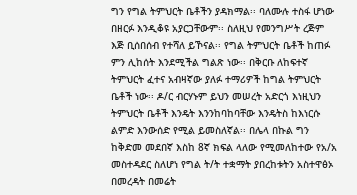ግን የግል ትምህርት ቤቶችን ያዳክማል፡፡ ባለሙሉ ተስፋ ሆነው በዘርፉ እንዲቆዩ አያርጋቸውም፡፡ ስለዚህ የመንግሥት ረጅም እጅ ቢሰበሰብ የተሻለ ይኾናል፡፡ የግል ትምህርት ቤቶች ከጠፉ ምን ሊከሰት እንደሚችል ግልጽ ነው፡፡ በቅርቡ ለከፍተኛ ትምህርት ፈተና አብዛኛው ያለፉ ተማሪዎች ከግል ትምህርት ቤቶች ነው፡፡ ዶ/ር ብርሃኑም ይህን መሠረት አድርጎ እነዚህን ትምህርት ቤቶች እንዴት እንንከባከባቸው እንዴትስ ከእነርሱ ልምድ እንውሰድ የሚል ይመስለኛል፡፡ በሌላ በኩል ግን ከቅድመ መደበኛ እስከ 8ኛ ክፍል ላለው የሚመለከተው የአ/አ መስተዳደር ስለሆነ የግል ት/ት ተቋማት ያበረከቱትን አስተዋፅኦ በመረዳት በመሬት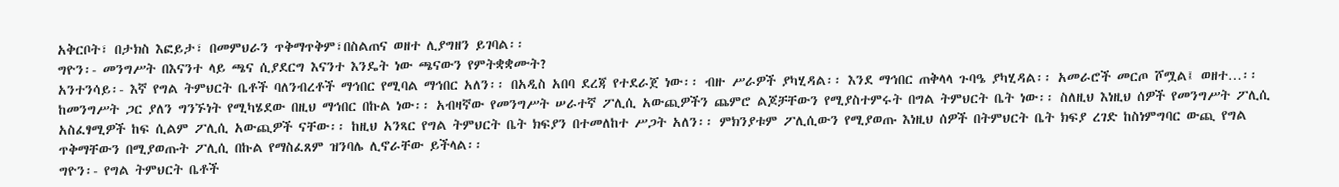አቅርቦት፣ በታክስ እፎይታ፣ በመምህራን ጥቅማጥቅም፣በስልጠና ወዘተ ሊያግዘን ይገባል፡፡
ግዮን፡- መንግሥት በእናንተ ላይ ጫና ሲያደርግ እናንተ እንዴት ነው ጫናውን የምትቋቋሙት?
አንተንሳይ፡- እኛ የግል ትምህርት ቤቶች ባለንብረቶች ማኅበር የሚባል ማኅበር አለን፡፡ በአዲስ አበባ ደረጃ የተደራጀ ነው፡፡ ብዙ ሥራዎች ያካሂዳል፡፡ እንደ ማኅበር ጠቅላላ ጉባዔ ያካሂዳል፡፡ አመራሮች መርጦ ሾሟል፤ ወዘተ…፡፡ ከመንግሥት ጋር ያለን ግንኙነት የሚካሄደው በዚህ ማኅበር በኩል ነው፡፡ አብዛኛው የመንግሥት ሠራተኛ ፖሊሲ አውጪዎችን ጨምሮ ልጆቻቸውን የሚያስተምሩት በግል ትምህርት ቤት ነው፡፡ ስለዚህ እነዚህ ሰዎች የመንግሥት ፖሊሲ አስፈፃሚዎች ከፍ ሲልም ፖሊሲ አውጪዎች ናቸው፡፡ ከዚህ አንጻር የግል ትምህርት ቤት ክፍያን በተመለከተ ሥጋት አለን፡፡ ምክንያቱም ፖሊሲውን የሚያወጡ እነዚህ ሰዎች በትምህርት ቤት ክፍያ ረገድ ከስነምግባር ውጪ የግል ጥቅማቸውን በሚያወጡት ፖሊሲ በኩል የማስፈጸም ዝንባሌ ሊኖራቸው ይችላል፡፡
ግዮን፡- የግል ትምህርት ቤቶች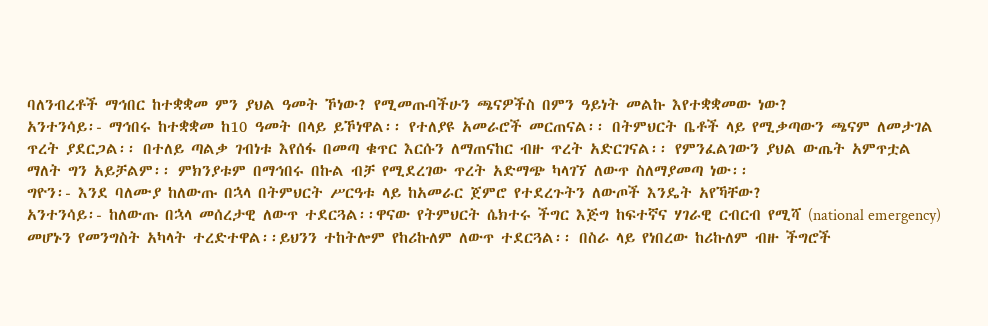ባለንብረቶች ማኅበር ከተቋቋመ ምን ያህል ዓመት ኾነው? የሚመጡባችሁን ጫናዎችስ በምን ዓይነት መልኩ እየተቋቋመው ነው?
አንተንሳይ፡- ማኅበሩ ከተቋቋመ ከ10 ዓመት በላይ ይኾነዋል፡፡ የተለያዩ አመራሮች መርጠናል፡፡ በትምህርት ቤቶች ላይ የሚቃጣውን ጫናም ለመታገል ጥረት ያደርጋል፡፡ በተለይ ጣልቃ ገብነቱ እየሰፋ በመጣ ቁጥር እርሱን ለማጠናከር ብዙ ጥረት አድርገናል፡፡ የምንፈልገውን ያህል ውጤት አምጥቷል ማለት ግን አይቻልም፡፡ ምክንያቱም በማኅበሩ በኩል ብቻ የሚደረገው ጥረት አድማጭ ካላገኘ ለውጥ ስለማያመጣ ነው፡፡
ግዮን፡- እንደ ባለሙያ ከለውጡ በኋላ በትምህርት ሥርዓቱ ላይ ከአመራር ጀምሮ የተደረጉትን ለውጦች እንዴት አየኻቸው?
አንተንሳይ፡- ከለውጡ በኋላ መሰረታዊ ለውጥ ተደርጓል፡፡ዋናው የትምህርት ሴክተሩ ችግር እጅግ ከፍተኛና ሃገራዊ ርብርብ የሚሻ (national emergency) መሆኑን የመንግስት አካላት ተረድተዋል፡፡ይህንን ተከትሎም የከሪኩለም ለውጥ ተደርጓል፡፡ በስራ ላይ የነበረው ከሪኩለም ብዙ ችግሮች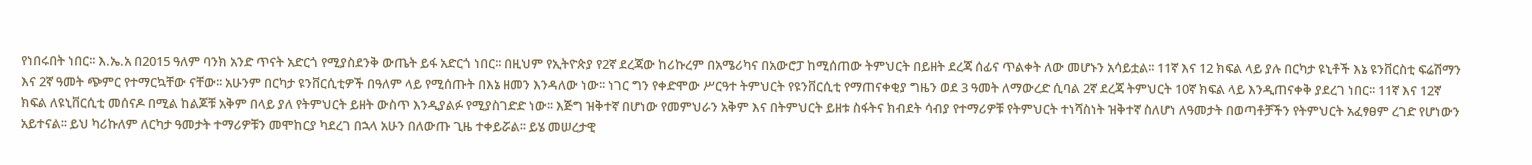የነበሩበት ነበር፡፡ እ.ኤ.አ በ2015 ዓለም ባንክ አንድ ጥናት አድርጎ የሚያስደንቅ ውጤት ይፋ አድርጎ ነበር፡፡ በዚህም የኢትዮጵያ የ2ኛ ደረጃው ከሪኩረም በአሜሪካና በአውሮፓ ከሚሰጠው ትምህርት በይዘት ደረጃ ሰፊና ጥልቀት ለው መሆኑን አሳይቷል፡፡ 11ኛ እና 12 ክፍል ላይ ያሉ በርካታ ዩኒቶች እኔ ዩንቨርስቲ ፍሬሽማን እና 2ኛ ዓመት ጭምር የተማርኳቸው ናቸው፡፡ አሁንም በርካታ ዩንቨርሲቲዎች በዓለም ላይ የሚሰጡት በእኔ ዘመን እንዳለው ነው፡፡ ነገር ግን የቀድሞው ሥርዓተ ትምህርት የዩንቨርሲቲ የማጠናቀቂያ ግዜን ወደ 3 ዓመት ለማውረድ ሲባል 2ኛ ደረጃ ትምህርት 10ኛ ክፍል ላይ እንዲጠናቀቅ ያደረገ ነበር፡፡ 11ኛ እና 12ኛ ክፍል ለዩኒቨርሲቲ መሰናዶ በሚል ከልጆቹ አቅም በላይ ያለ የትምህርት ይዘት ውስጥ እንዲያልፉ የሚያስገድድ ነው፡፡ እጅግ ዝቅተኛ በሆነው የመምህራን አቅም እና በትምህርት ይዘቱ ስፋትና ክብደት ሳብያ የተማሪዎቹ የትምህርት ተነሻስነት ዝቅተኛ ስለሆነ ለዓመታት በወጣቶቻችን የትምህርት አፈፃፀም ረገድ የሆነውን አይተናል፡፡ ይህ ካሪኩለም ለርካታ ዓመታት ተማሪዎቹን መሞከርያ ካደረገ በኋላ አሁን በለውጡ ጊዜ ተቀይሯል፡፡ ይሄ መሠረታዊ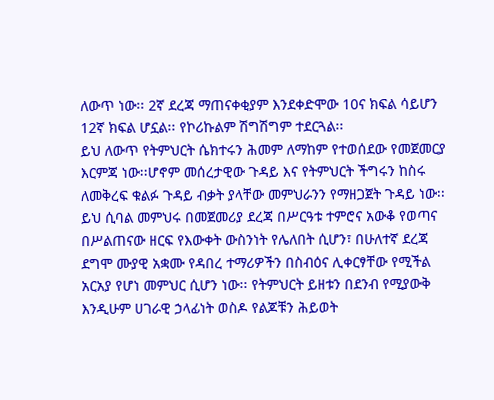ለውጥ ነው፡፡ 2ኛ ደረጃ ማጠናቀቂያም እንደቀድሞው 10ና ክፍል ሳይሆን 12ኛ ክፍል ሆኗል፡፡ የኮሪኩልም ሽግሽግም ተደርጓል፡፡
ይህ ለውጥ የትምህርት ሴክተሩን ሕመም ለማከም የተወሰደው የመጀመርያ እርምጃ ነው፡፡ሆኖም መሰረታዊው ጉዳይ እና የትምህርት ችግሩን ከስሩ ለመቅረፍ ቁልፉ ጉዳይ ብቃት ያላቸው መምህራንን የማዘጋጀት ጉዳይ ነው፡፡ ይህ ሲባል መምህሩ በመጀመሪያ ደረጃ በሥርዓቱ ተምሮና አውቆ የወጣና በሥልጠናው ዘርፍ የእውቀት ውስንነት የሌለበት ሲሆን፣ በሁለተኛ ደረጃ ደግሞ ሙያዊ አቋሙ የዳበረ ተማሪዎችን በስብዕና ሊቀርፃቸው የሚችል አርአያ የሆነ መምህር ሲሆን ነው፡፡ የትምህርት ይዘቱን በደንብ የሚያውቅ እንዲሁም ሀገራዊ ኃላፊነት ወስዶ የልጆቹን ሕይወት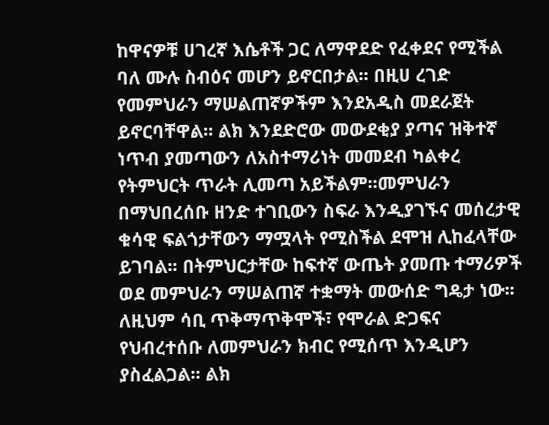ከዋናዎቹ ሀገረኛ እሴቶች ጋር ለማዋደድ የፈቀደና የሚችል ባለ ሙሉ ስብዕና መሆን ይኖርበታል፡፡ በዚሀ ረገድ የመምህራን ማሠልጠኛዎችም እንደአዲስ መደራጀት ይኖርባቸዋል፡፡ ልክ እንደድሮው መውደቂያ ያጣና ዝቅተኛ ነጥብ ያመጣውን ለአስተማሪነት መመደብ ካልቀረ የትምህርት ጥራት ሊመጣ አይችልም፡፡መምህራን በማህበረሰቡ ዘንድ ተገቢውን ስፍራ እንዲያገኙና መሰረታዊ ቁሳዊ ፍልጎታቸውን ማሟላት የሚስችል ደሞዝ ሊከፈላቸው ይገባል፡፡ በትምህርታቸው ከፍተኛ ውጤት ያመጡ ተማሪዎች ወደ መምህራን ማሠልጠኛ ተቋማት መውሰድ ግዴታ ነው፡፡ ለዚህም ሳቢ ጥቅማጥቅሞች፣ የሞራል ድጋፍና የህብረተሰቡ ለመምህራን ክብር የሚሰጥ እንዲሆን ያስፈልጋል፡፡ ልክ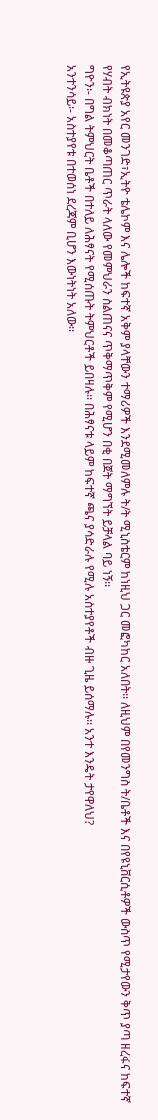የኢትዩጵያ አየር መንገድ፣ኢትዮ ቴሌኮም እና ሌሎች ከፍተኛ አቅም ያላቸውን ተማሪዎች እንደሚመለምሉ ት/ት ሚኒስቴርም ከነዚህ ጋር መፎካከር አለበት፡፡ ለዚህም በየመንግስ ት/ቤቶች እና በየዩኒቨርሲቶዎች ውስጥ የሚታየውን ቅጥ ያጣ ዘረፋና ከፍተኛ የሃብት ብክነት በመቆጣጠር ጥራት ላለው የመምህራን ስልጠናና ጥቅማጥቅም የሚሆን በቂ በጀት ማግኘት ይቻላል ባይ ነኝ፡፡
ግዮን፡- በግል ትምህርት ቤቶች በተለይ ለሕፃናት የሚሰጡት ትምህርቶች ይበዛሉ፡፡ በሕፃናቱ ላይም ከፍተኛ ጫና ያሳድራሉ የሚሉ አስተያየቶች ብዙ ጊዜ ይሰማሉ፡፡ አንተ እንዴት ታየዋለህ?
አንተንሳይ፡- አስተያየቱ በተወሰነ ደረጃም ቢሆን እውነትነት አለው፡፡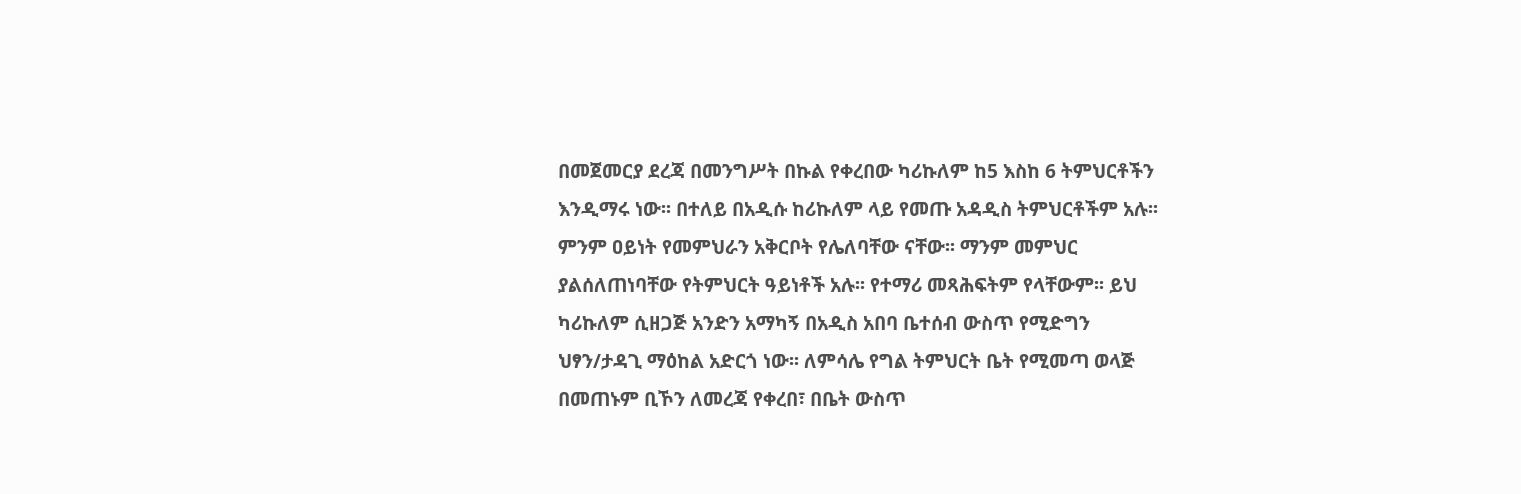በመጀመርያ ደረጃ በመንግሥት በኩል የቀረበው ካሪኩለም ከ5 እስከ 6 ትምህርቶችን እንዲማሩ ነው፡፡ በተለይ በአዲሱ ከሪኩለም ላይ የመጡ አዳዲስ ትምህርቶችም አሉ፡፡ ምንም ዐይነት የመምህራን አቅርቦት የሌለባቸው ናቸው፡፡ ማንም መምህር ያልሰለጠነባቸው የትምህርት ዓይነቶች አሉ፡፡ የተማሪ መጻሕፍትም የላቸውም፡፡ ይህ ካሪኩለም ሲዘጋጅ አንድን አማካኝ በአዲስ አበባ ቤተሰብ ውስጥ የሚድግን ህፃን/ታዳጊ ማዕከል አድርጎ ነው፡፡ ለምሳሌ የግል ትምህርት ቤት የሚመጣ ወላጅ በመጠኑም ቢኾን ለመረጃ የቀረበ፣ በቤት ውስጥ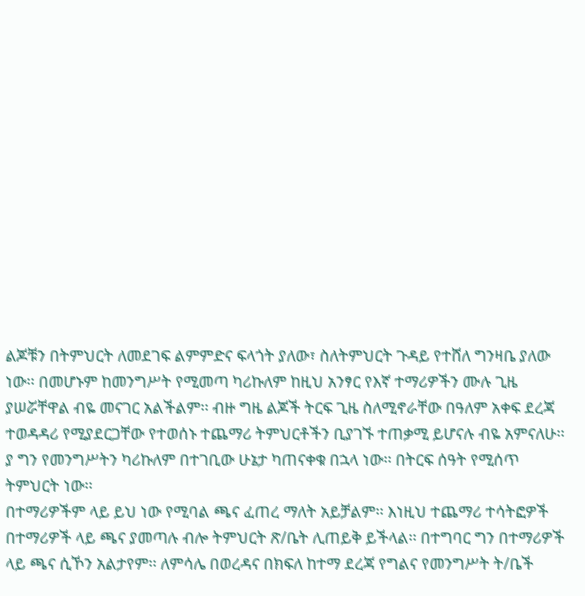ልጆቹን በትምህርት ለመደገፍ ልምምድና ፍላጎት ያለው፣ ስለትምህርት ጉዳይ የተሸለ ግንዛቤ ያለው ነው፡፡ በመሆኑም ከመንግሥት የሚመጣ ካሪኩለም ከዚህ አንፃር የእኛ ተማሪዎችን ሙሉ ጊዜ ያሠሯቸዋል ብዬ መናገር አልችልም፡፡ ብዙ ግዜ ልጆች ትርፍ ጊዜ ስለሚኖራቸው በዓለም አቀፍ ደረጃ ተወዳዳሪ የሚያደርጋቸው የተወሰኑ ተጨማሪ ትምህርቶችን ቢያገኙ ተጠቃሚ ይሆናሉ ብዬ አምናለሁ፡፡ ያ ግን የመንግሥትን ካሪኩለም በተገቢው ሁኔታ ካጠናቀቁ በኋላ ነው፡፡ በትርፍ ሰዓት የሚሰጥ ትምህርት ነው፡፡
በተማሪዎችም ላይ ይህ ነው የሚባል ጫና ፈጠረ ማለት አይቻልም፡፡ እነዚህ ተጨማሪ ተሳትፎዎች በተማሪዎች ላይ ጫና ያመጣሉ ብሎ ትምህርት ጽ/ቤት ሊጠይቅ ይችላል፡፡ በተግባር ግን በተማሪዎች ላይ ጫና ሲኾን አልታየም፡፡ ለምሳሌ በወረዳና በክፍለ ከተማ ደረጃ የግልና የመንግሥት ት/ቤች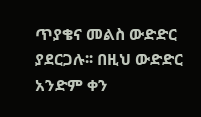ጥያቄና መልስ ውድድር ያደርጋሉ፡፡ በዚህ ውድድር አንድም ቀን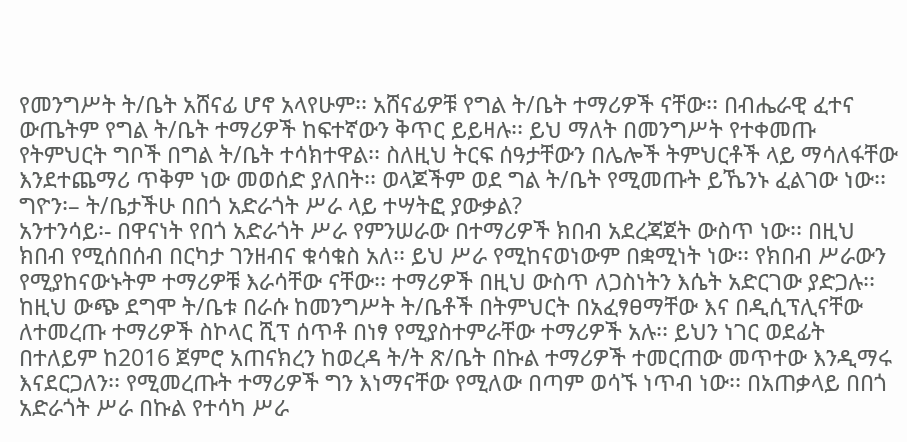የመንግሥት ት/ቤት አሸናፊ ሆኖ አላየሁም፡፡ አሸናፊዎቹ የግል ት/ቤት ተማሪዎች ናቸው፡፡ በብሔራዊ ፈተና ውጤትም የግል ት/ቤት ተማሪዎች ከፍተኛውን ቅጥር ይይዛሉ፡፡ ይህ ማለት በመንግሥት የተቀመጡ የትምህርት ግቦች በግል ት/ቤት ተሳክተዋል፡፡ ስለዚህ ትርፍ ሰዓታቸውን በሌሎች ትምህርቶች ላይ ማሳለፋቸው እንደተጨማሪ ጥቅም ነው መወሰድ ያለበት፡፡ ወላጆችም ወደ ግል ት/ቤት የሚመጡት ይኼንኑ ፈልገው ነው፡፡
ግዮን፡– ት/ቤታችሁ በበጎ አድራጎት ሥራ ላይ ተሣትፎ ያውቃል?
አንተንሳይ፡- በዋናነት የበጎ አድራጎት ሥራ የምንሠራው በተማሪዎች ክበብ አደረጃጀት ውስጥ ነው፡፡ በዚህ ክበብ የሚሰበሰብ በርካታ ገንዘብና ቁሳቁስ አለ፡፡ ይህ ሥራ የሚከናወነውም በቋሚነት ነው፡፡ የክበብ ሥራውን የሚያከናውኑትም ተማሪዎቹ እራሳቸው ናቸው፡፡ ተማሪዎች በዚህ ውስጥ ለጋስነትን እሴት አድርገው ያድጋሉ፡፡ ከዚህ ውጭ ደግሞ ት/ቤቱ በራሱ ከመንግሥት ት/ቤቶች በትምህርት በአፈፃፀማቸው እና በዲሲፕሊናቸው ለተመረጡ ተማሪዎች ስኮላር ሺፕ ሰጥቶ በነፃ የሚያስተምራቸው ተማሪዎች አሉ፡፡ ይህን ነገር ወደፊት በተለይም ከ2016 ጀምሮ አጠናክረን ከወረዳ ት/ት ጽ/ቤት በኩል ተማሪዎች ተመርጠው መጥተው እንዲማሩ እናደርጋለን፡፡ የሚመረጡት ተማሪዎች ግን እነማናቸው የሚለው በጣም ወሳኙ ነጥብ ነው፡፡ በአጠቃላይ በበጎ አድራጎት ሥራ በኩል የተሳካ ሥራ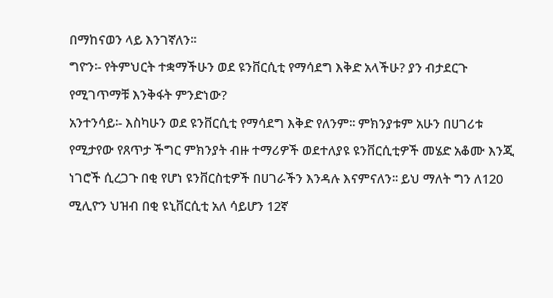በማከናወን ላይ እንገኛለን፡፡
ግዮን፡- የትምህርት ተቋማችሁን ወደ ዩንቨርሲቲ የማሳደግ እቅድ አላችሁ? ያን ብታደርጉ የሚገጥማቹ እንቅፋት ምንድነው?
አንተንሳይ፡- እስካሁን ወደ ዩንቨርሲቲ የማሳደግ እቅድ የለንም፡፡ ምክንያቱም አሁን በሀገሪቱ የሚታየው የጸጥታ ችግር ምክንያት ብዙ ተማሪዎች ወደተለያዩ ዩንቨርሲቲዎች መሄድ አቆሙ እንጂ ነገሮች ሲረጋጉ በቂ የሆነ ዩንቨርስቲዎች በሀገራችን እንዳሉ እናምናለን፡፡ ይህ ማለት ግን ለ120 ሚሊዮን ህዝብ በቂ ዩኒቨርሲቲ አለ ሳይሆን 12ኛ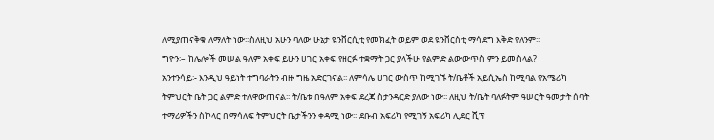ለሚያጠናቅቁ ለማለት ነው፡፡ስለዚህ አሁን ባለው ሁኔታ ዩንቨርሲቲ የመክፈት ወይም ወደ ዩንቨርስቲ ማሳደግ እቅድ የለንም፡፡
ግዮን፡– ከሌሎች መሠል ዓለም አቀፍ ይሁን ሀገር አቀፍ የዘርፉ ተቋማት ጋር ያላችሁ የልምድ ልውውጥስ ምን ይመስላል?
አንተንሳይ፡- እንዲህ ዓይነት ተግባራትን ብዙ ግዜ አድርገናል፡፡ ለምሳሌ ሀገር ውስጥ ከሚገኙ ት/ቤቶች አይሲኤስ ከሚባል የአሜሪካ ትምህርት ቤት ጋር ልምድ ተለዋውጠናል፡፡ ት/ቤቱ በዓለም አቀፍ ደረጃ ስታንዳርድ ያለው ነው፡፡ ለዚህ ት/ቤት ባለፉትም ዓሠርት ዓመታት ሰባት ተማሪዎችን ስኮላር በማሳለፍ ትምህርት ቤታችንን ቀዳሚ ነው፡፡ ደቡብ አፍሪካ የሚገኝ አፍሪካ ሊደር ሺፕ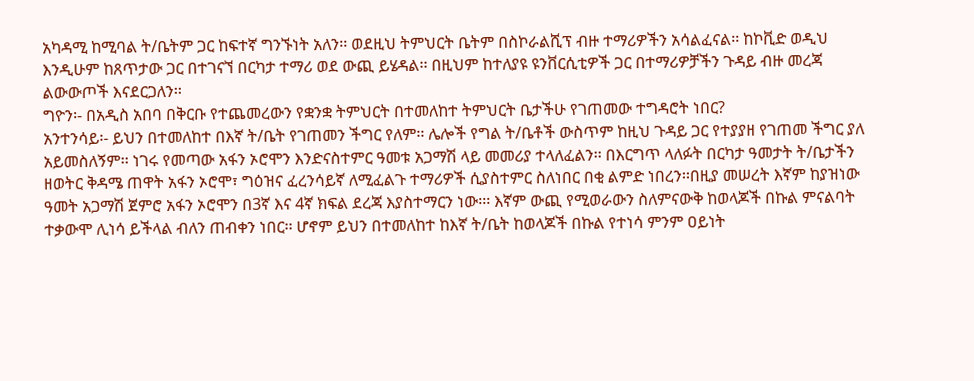አካዳሚ ከሚባል ት/ቤትም ጋር ከፍተኛ ግንኙነት አለን፡፡ ወደዚህ ትምህርት ቤትም በስኮራልሺፕ ብዙ ተማሪዎችን አሳልፈናል፡፡ ከኮቪድ ወዲህ እንዲሁም ከጸጥታው ጋር በተገናኘ በርካታ ተማሪ ወደ ውጪ ይሄዳል፡፡ በዚህም ከተለያዩ ዩንቨርሲቲዎች ጋር በተማሪዎቻችን ጉዳይ ብዙ መረጃ ልውውጦች እናደርጋለን፡፡
ግዮን፡- በአዲስ አበባ በቅርቡ የተጨመረውን የቋንቋ ትምህርት በተመለከተ ትምህርት ቤታችሁ የገጠመው ተግዳሮት ነበር?
አንተንሳይ፡- ይህን በተመለከተ በእኛ ት/ቤት የገጠመን ችግር የለም፡፡ ሌሎች የግል ት/ቤቶች ውስጥም ከዚህ ጉዳይ ጋር የተያያዘ የገጠመ ችግር ያለ አይመስለኝም፡፡ ነገሩ የመጣው አፋን ኦሮሞን እንድናስተምር ዓመቱ አጋማሽ ላይ መመሪያ ተላለፈልን፡፡ በእርግጥ ላለፉት በርካታ ዓመታት ት/ቤታችን ዘወትር ቅዳሜ ጠዋት አፋን ኦሮሞ፣ ግዕዝና ፈረንሳይኛ ለሚፈልጉ ተማሪዎች ሲያስተምር ስለነበር በቂ ልምድ ነበረን፡፡በዚያ መሠረት እኛም ከያዝነው ዓመት አጋማሽ ጀምሮ አፋን ኦሮሞን በ3ኛ እና 4ኛ ክፍል ደረጃ እያስተማርን ነው፡፡፡ እኛም ውጪ የሚወራውን ስለምናውቅ ከወላጆች በኩል ምናልባት ተቃውሞ ሊነሳ ይችላል ብለን ጠብቀን ነበር፡፡ ሆኖም ይህን በተመለከተ ከእኛ ት/ቤት ከወላጆች በኩል የተነሳ ምንም ዐይነት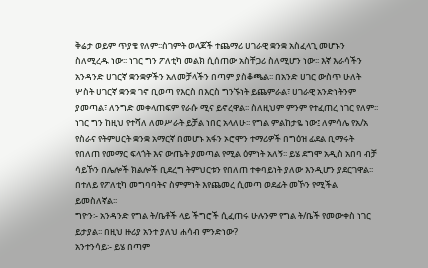ቅሬታ ወይም ጥያቄ የለም፡፡ስገምት ወላጆች ተጨማሪ ሀገራዊ ቋንቋ አስፈላጊ መሆኑን ስለሚረዱ ነው፡፡ ነገር ግን ፖለቲካ መልክ ሲሰጠው አስቸጋሪ ስለሚሆን ነው፡፡ እኛ እራሳችን አንዳንድ ሀገርኛ ቋንቋዎችን አለመቻላችን በጣም ያስቆጫል፡፡ በአንድ ሀገር ውስጥ ሁለት ሦስት ሀገርኛ ቋንቋ ገኖ ቢወጣ የእርስ በእርስ ግንኙነት ይጨምራል፣ ሀገራዊ አንድነትንም ያመጣል፣ ለንግድ መቀላጠፍም የራሱ ሚና ይኖረዋል፡፡ ስለዚህም ምንም የተፈጠረ ነገር የለም፡፡ ነገር ግን ከዚህ የተሻለ ለመሥራት ይቻል ነበር አላለሁ፡፡ የግል ምልከታዬ ነው፤ ለምሳሌ የአ/አ የስራና የትምሀርት ቋንቋ አማርኛ በመሆኑ አፋን ኦሮሞን ተማሪዎች በግዕዝ ፊደል ቢማሩት የበለጠ የመማር ፍላጎት እና ውጤት ያመጣል የሚል ዕምነት አለኝ፡፡ ይሄ ደግሞ አዲስ አበባ ብቻ ሳይኾን በሌሎች ክልሎች ቢደረግ ትምህርቱን የበለጠ ተቀባይነት ያለው እንዲሆን ያደርገዋል፡፡ በተለይ የፖለቲካ መግባባትና ስምምነት እየጨመረ ሲመጣ ወደፊት መኾን የሚችል ይመስለኛል፡፡
ግዮን፡- አንዳንድ የግል ት/ቤቶች ላይ ችግሮች ሲፈጠሩ ሁሉንም የግል ት/ቤች የመውቀስ ነገር ይታያል፡፡ በዚህ ዙሪያ አንተ ያለህ ሐሳብ ምንድነው?
አንተንሳይ፡- ይሄ በጣም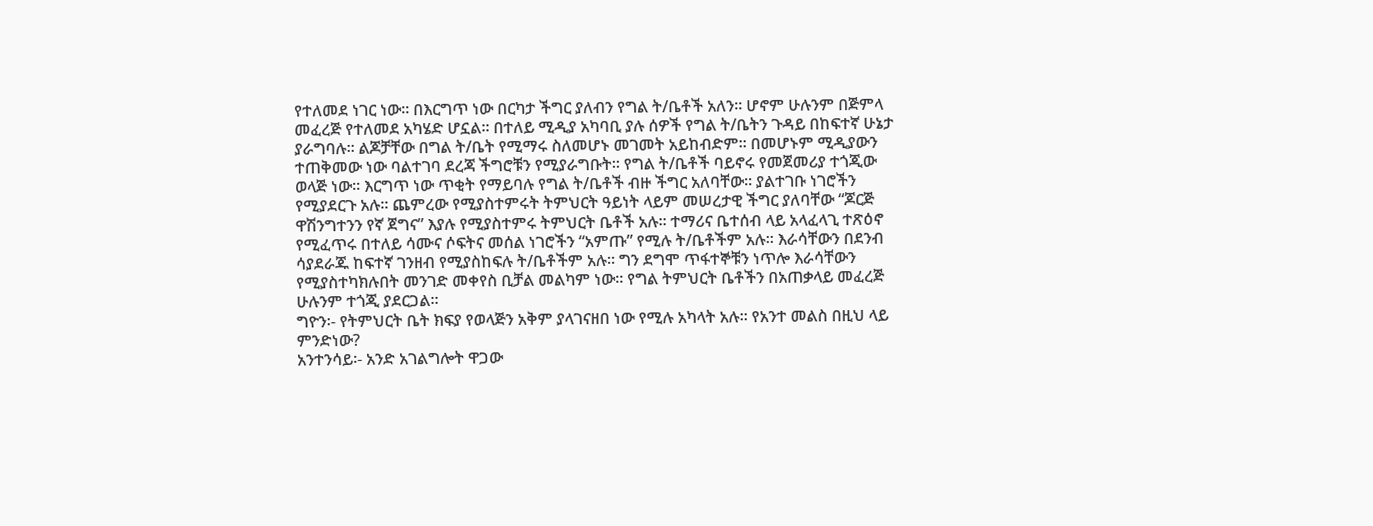የተለመደ ነገር ነው፡፡ በእርግጥ ነው በርካታ ችግር ያለብን የግል ት/ቤቶች አለን፡፡ ሆኖም ሁሉንም በጅምላ መፈረጅ የተለመደ አካሄድ ሆኗል፡፡ በተለይ ሚዲያ አካባቢ ያሉ ሰዎች የግል ት/ቤትን ጉዳይ በከፍተኛ ሁኔታ ያራግባሉ፡፡ ልጆቻቸው በግል ት/ቤት የሚማሩ ስለመሆኑ መገመት አይከብድም፡፡ በመሆኑም ሚዲያውን ተጠቅመው ነው ባልተገባ ደረጃ ችግሮቹን የሚያራግቡት፡፡ የግል ት/ቤቶች ባይኖሩ የመጀመሪያ ተጎጂው ወላጅ ነው፡፡ እርግጥ ነው ጥቂት የማይባሉ የግል ት/ቤቶች ብዙ ችግር አለባቸው፡፡ ያልተገቡ ነገሮችን የሚያደርጉ አሉ፡፡ ጨምረው የሚያስተምሩት ትምህርት ዓይነት ላይም መሠረታዊ ችግር ያለባቸው “ጆርጅ ዋሽንግተንን የኛ ጀግና” እያሉ የሚያስተምሩ ትምህርት ቤቶች አሉ፡፡ ተማሪና ቤተሰብ ላይ አላፈላጊ ተጽዕኖ የሚፈጥሩ በተለይ ሳሙና ሶፍትና መሰል ነገሮችን “አምጡ” የሚሉ ት/ቤቶችም አሉ፡፡ እራሳቸውን በደንብ ሳያደራጁ ከፍተኛ ገንዘብ የሚያስከፍሉ ት/ቤቶችም አሉ፡፡ ግን ደግሞ ጥፋተኞቹን ነጥሎ እራሳቸውን የሚያስተካክሉበት መንገድ መቀየስ ቢቻል መልካም ነው፡፡ የግል ትምህርት ቤቶችን በአጠቃላይ መፈረጅ ሁሉንም ተጎጂ ያደርጋል፡፡
ግዮን፡- የትምህርት ቤት ክፍያ የወላጅን አቅም ያላገናዘበ ነው የሚሉ አካላት አሉ፡፡ የአንተ መልስ በዚህ ላይ ምንድነው?
አንተንሳይ፡- አንድ አገልግሎት ዋጋው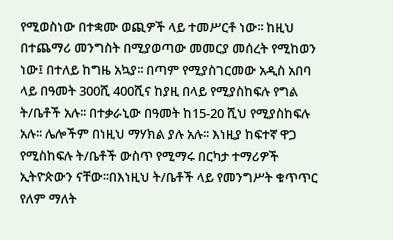የሚወስነው በተቋሙ ወጪዎች ላይ ተመሥርቶ ነው፡፡ ከዚህ በተጨማሪ መንግስት በሚያወጣው መመርያ መሰረት የሚከወን ነው፤ በተለይ ከግዜ አኳያ፡፡ በጣም የሚያስገርመው አዲስ አበባ ላይ በዓመት 300ሺ 400ሺና ከያዚ በላይ የሚያስከፍሉ የግል ት/ቤቶች አሉ፡፡ በተቃራኒው በዓመት ከ15-20 ሺህ የሚያስከፍሉ አሉ፡፡ ሌሎችም በነዚህ ማሃክል ያሉ አሉ፡፡ እነዚያ ከፍተኛ ዋጋ የሚስከፍሉ ት/ቤቶች ውስጥ የሚማሩ በርካታ ተማሪዎች ኢትዮጵውን ናቸው፡፡በእነዚህ ት/ቤቶች ላይ የመንግሥት ቁጥጥር የለም ማለት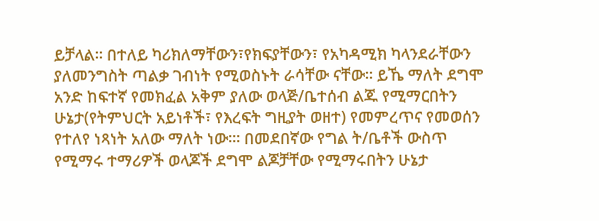ይቻላል፡፡ በተለይ ካሪክለማቸውን፣የክፍያቸውን፣ የአካዳሚክ ካላንደራቸውን ያለመንግስት ጣልቃ ገብነት የሚወስኑት ራሳቸው ናቸው፡፡ ይኼ ማለት ደግሞ አንድ ከፍተኛ የመክፈል አቅም ያለው ወላጅ/ቤተሰብ ልጁ የሚማርበትን ሁኔታ(የትምህርት አይነቶች፣ የእረፍት ግዚያት ወዘተ) የመምረጥና የመወሰን የተለየ ነጻነት አለው ማለት ነው፡፡፡ በመደበኛው የግል ት/ቤቶች ውስጥ የሚማሩ ተማሪዎች ወላጆች ደግሞ ልጆቻቸው የሚማሩበትን ሁኔታ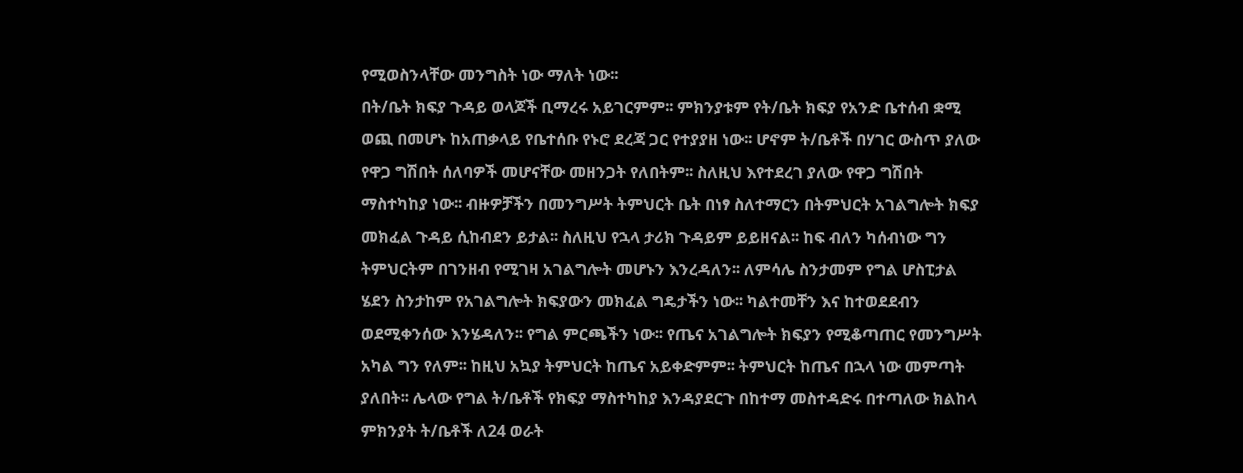የሚወስንላቸው መንግስት ነው ማለት ነው፡፡
በት/ቤት ክፍያ ጉዳይ ወላጆች ቢማረሩ አይገርምም፡፡ ምክንያቱም የት/ቤት ክፍያ የአንድ ቤተሰብ ቋሚ ወጪ በመሆኑ ከአጠቃላይ የቤተሰቡ የኑሮ ደረጃ ጋር የተያያዘ ነው፡፡ ሆኖም ት/ቤቶች በሃገር ውስጥ ያለው የዋጋ ግሽበት ሰለባዎች መሆናቸው መዘንጋት የለበትም፡፡ ስለዚህ እየተደረገ ያለው የዋጋ ግሽበት ማስተካከያ ነው፡፡ ብዙዎቻችን በመንግሥት ትምህርት ቤት በነፃ ስለተማርን በትምህርት አገልግሎት ክፍያ መክፈል ጉዳይ ሲከብደን ይታል፡፡ ስለዚህ የኋላ ታሪክ ጉዳይም ይይዘናል፡፡ ከፍ ብለን ካሰብነው ግን ትምህርትም በገንዘብ የሚገዛ አገልግሎት መሆኑን እንረዳለን፡፡ ለምሳሌ ስንታመም የግል ሆስፒታል ሄደን ስንታከም የአገልግሎት ክፍያውን መክፈል ግዴታችን ነው፡፡ ካልተመቸን እና ከተወደደብን ወደሚቀንሰው እንሄዳለን፡፡ የግል ምርጫችን ነው፡፡ የጤና አገልግሎት ክፍያን የሚቆጣጠር የመንግሥት አካል ግን የለም፡፡ ከዚህ አኳያ ትምህርት ከጤና አይቀድምም፡፡ ትምህርት ከጤና በኋላ ነው መምጣት ያለበት፡፡ ሌላው የግል ት/ቤቶች የክፍያ ማስተካከያ እንዳያደርጉ በከተማ መስተዳድሩ በተጣለው ክልከላ ምክንያት ት/ቤቶች ለ24 ወራት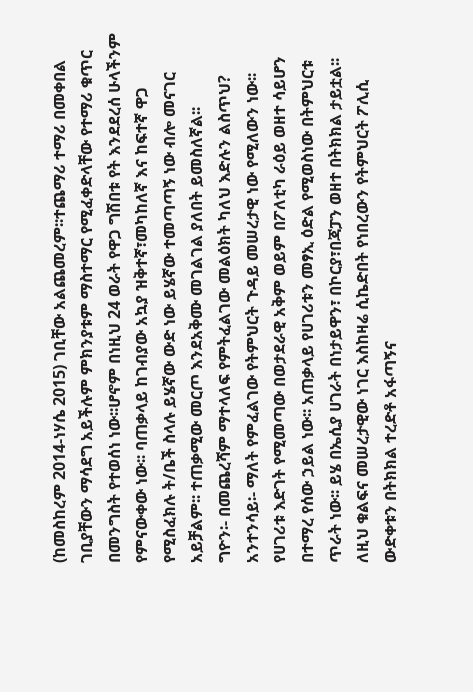(ከመስከረም 2014-ነሃሴ 2015) ገቢቸው አልጨመረም፡፡ተጨማሪ ተማሪ በመቀበል ገቢያቸውን ማሳደግ አይችሉም ምክንያቱም ማስተማር የሚፈቀድላቸው የተማሪ ቁጥር በመንግስት የተወሰነ ነው፡፡ሆኖም በነዚህ 24 ወራት የዋጋ ግሽበቱ የት እንደደረሰ ሁላችንም የምናውቀው ነው፡፡ ባጠቃላይ ከገብያው አኳያ ዝቅተኛ፣መካከለኛ እና ከፍተኛ ዋጋ የሚስፈክሉ ት/ቤች ስላሉ ይሄኛው ውድ ነው ይሄኛው ተመጣጣኝ ነው ብሎ መናገር አይቻልም፡፡ ተጠቃሚው መርጦ እንደአቅሙ መገልገል ያለበት ይመስለኛል፡፡
ግዮን፡- በመጨረሻም ማተላለፍ የምትፈልገው መልዕክት ካለህ እድሉን ልስጥህ?
አንተንሳይ፡- ማለት የምፈልገው የትምህርት ጉዳይ መሠረታዊ ነው የሚለውን ነው፡፡ የሀገሪቱ እድገት የሚመጣው በወታደራዊ አቅም ወይም በፖለቲካ ራዕይ ወዘተ ሳይሆን በተማረ የሰው ኃይል ነው፡፡ አጠቃላይ የሀገሪቱን መፃኢ ዕድል የሚወስነው በትምህርቱ ጥራት ነው፡፡ ይሄ በኤሲያ ሀገራት በነታይዋን፣ በኮርያ፣በጃፓን ወዘተ በትክክል ታይቷል፡፡ ለዚህ ቁልፍና መሠረታዊው ነገር እስከዛሬ ሲኬድበት የነበረውን የትምህርት ፖሊሲ ውድቀቱን በትክክል ተረድቶ አፋጣኝና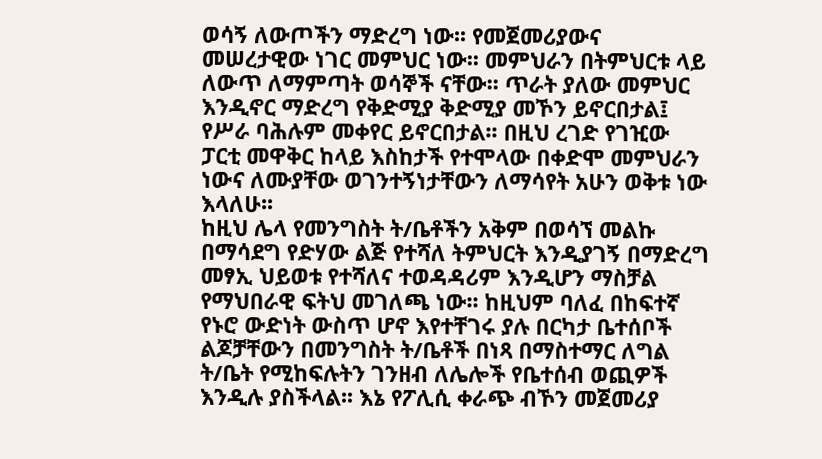ወሳኝ ለውጦችን ማድረግ ነው፡፡ የመጀመሪያውና መሠረታዊው ነገር መምህር ነው፡፡ መምህራን በትምህርቱ ላይ ለውጥ ለማምጣት ወሳኞች ናቸው፡፡ ጥራት ያለው መምህር እንዲኖር ማድረግ የቅድሚያ ቅድሚያ መኾን ይኖርበታል፤ የሥራ ባሕሉም መቀየር ይኖርበታል፡፡ በዚህ ረገድ የገዢው ፓርቲ መዋቅር ከላይ እስከታች የተሞላው በቀድሞ መምህራን ነውና ለሙያቸው ወገንተኝነታቸውን ለማሳየት አሁን ወቅቱ ነው እላለሁ፡፡
ከዚህ ሌላ የመንግስት ት/ቤቶችን አቅም በወሳኘ መልኩ በማሳደግ የድሃው ልጅ የተሻለ ትምህርት እንዲያገኝ በማድረግ መፃኢ ህይወቱ የተሻለና ተወዳዳሪም እንዲሆን ማስቻል የማህበራዊ ፍትህ መገለጫ ነው፡፡ ከዚህም ባለፈ በከፍተኛ የኑሮ ውድነት ውስጥ ሆኖ እየተቸገሩ ያሉ በርካታ ቤተሰቦች ልጆቻቸውን በመንግስት ት/ቤቶች በነጻ በማስተማር ለግል ት/ቤት የሚከፍሉትን ገንዘብ ለሌሎች የቤተሰብ ወጪዎች እንዲሉ ያስችላል፡፡ እኔ የፖሊሲ ቀራጭ ብኾን መጀመሪያ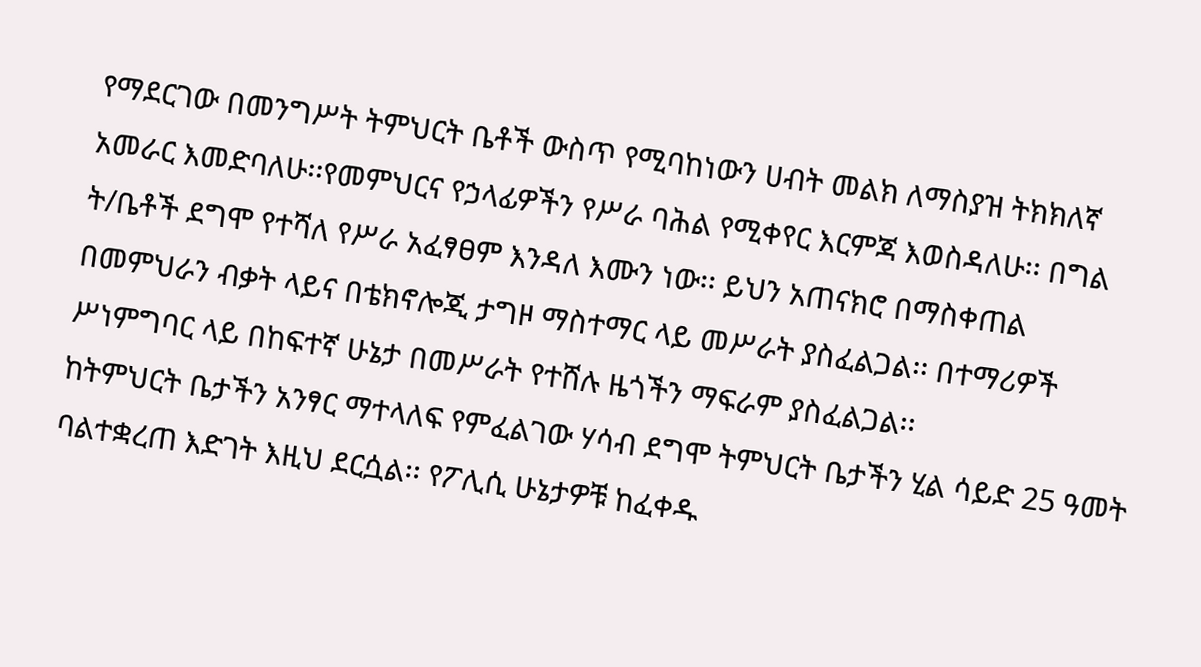የማደርገው በመንግሥት ትምህርት ቤቶች ውስጥ የሚባከነውን ሀብት መልክ ለማስያዝ ትክክለኛ አመራር እመድባለሁ፡፡የመምህርና የኃላፊዎችን የሥራ ባሕል የሚቀየር እርምጃ እወስዳለሁ፡፡ በግል ት/ቤቶች ደግሞ የተሻለ የሥራ አፈፃፀም እንዳለ እሙን ነው፡፡ ይህን አጠናክሮ በማስቀጠል በመምህራን ብቃት ላይና በቴክኖሎጂ ታግዞ ማስተማር ላይ መሥራት ያስፈልጋል፡፡ በተማሪዎች ሥነምግባር ላይ በከፍተኛ ሁኔታ በመሥራት የተሸሉ ዜጎችን ማፍራም ያስፈልጋል፡፡
ከትምህርት ቤታችን አንፃር ማተላለፍ የምፈልገው ሃሳብ ደግሞ ትምህርት ቤታችን ሂል ሳይድ 25 ዓመት ባልተቋረጠ እድገት እዚህ ደርሷል፡፡ የፖሊሲ ሁኔታዎቹ ከፈቀዱ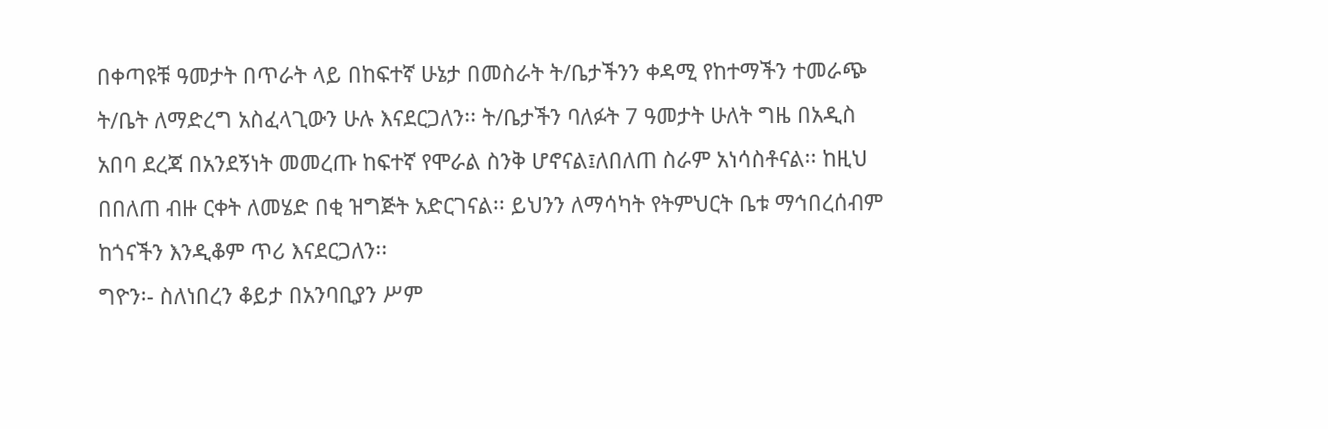በቀጣዩቹ ዓመታት በጥራት ላይ በከፍተኛ ሁኔታ በመስራት ት/ቤታችንን ቀዳሚ የከተማችን ተመራጭ ት/ቤት ለማድረግ አስፈላጊውን ሁሉ እናደርጋለን፡፡ ት/ቤታችን ባለፉት 7 ዓመታት ሁለት ግዜ በአዲስ አበባ ደረጃ በአንደኝነት መመረጡ ከፍተኛ የሞራል ስንቅ ሆኖናል፤ለበለጠ ስራም አነሳስቶናል፡፡ ከዚህ በበለጠ ብዙ ርቀት ለመሄድ በቂ ዝግጅት አድርገናል፡፡ ይህንን ለማሳካት የትምህርት ቤቱ ማኅበረሰብም ከጎናችን እንዲቆም ጥሪ እናደርጋለን፡፡
ግዮን፡- ስለነበረን ቆይታ በአንባቢያን ሥም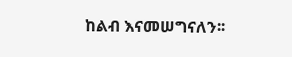ከልብ እናመሠግናለን፡፡